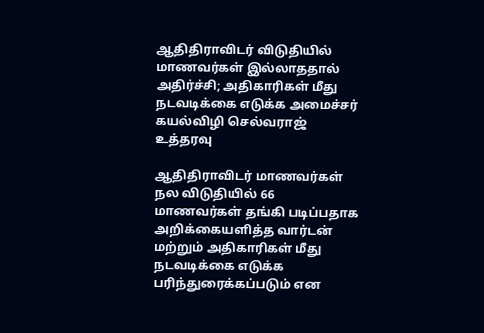ஆதிதிராவிடர் விடுதியில் மாணவர்கள் இல்லாததால் அதிர்ச்சி; அதிகாரிகள் மீது நடவடிக்கை எடுக்க அமைச்சர் கயல்விழி செல்வராஜ் உத்தரவு

ஆதிதிராவிடர் மாணவர்கள் நல விடுதியில் 66 மாணவர்கள் தங்கி படிப்பதாக அறிக்கையளித்த வார்டன் மற்றும் அதிகாரிகள் மீது நடவடிக்கை எடுக்க பரிந்துரைக்கப்படும் என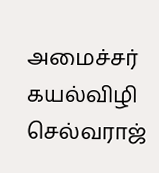அமைச்சர் கயல்விழி செல்வராஜ்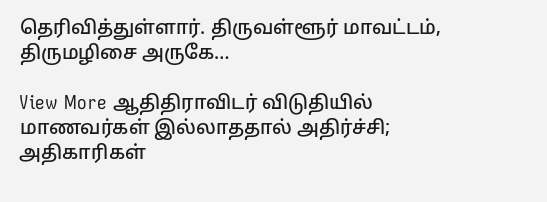தெரிவித்துள்ளார். திருவள்ளூர் மாவட்டம், திருமழிசை அருகே…

View More ஆதிதிராவிடர் விடுதியில் மாணவர்கள் இல்லாததால் அதிர்ச்சி; அதிகாரிகள்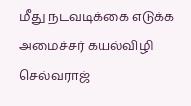மீது நடவடிக்கை எடுக்க அமைச்சர் கயல்விழி செல்வராஜ்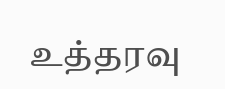உத்தரவு